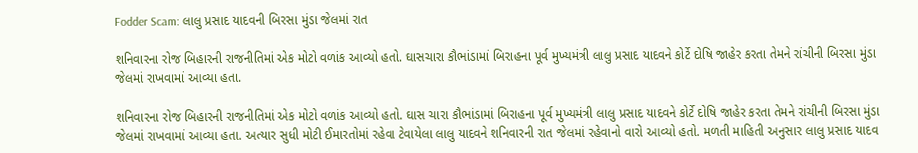Fodder Scam: લાલુ પ્રસાદ યાદવની બિરસા મુંડા જેલમાં રાત

શનિવારના રોજ બિહારની રાજનીતિમાં એક મોટો વળાંક આવ્યો હતો. ઘાસચારા કૌભાંડામાં બિરાહના પૂર્વ મુખ્યમંત્રી લાલુ પ્રસાદ યાદવને કોર્ટે દોષિ જાહેર કરતા તેમને રાંચીની બિરસા મુંડા જેલમાં રાખવામાં આવ્યા હતા.

શનિવારના રોજ બિહારની રાજનીતિમાં એક મોટો વળાંક આવ્યો હતો. ઘાસ ચારા કૌભાંડામાં બિરાહના પૂર્વ મુખ્યમંત્રી લાલુ પ્રસાદ યાદવને કોર્ટે દોષિ જાહેર કરતા તેમને રાંચીની બિરસા મુંડા જેલમાં રાખવામાં આવ્યા હતા. અત્યાર સુધી મોટી ઈમારતોમાં રહેવા ટેવાયેલા લાલુ યાદવને શનિવારની રાત જેલમાં રહેવાનો વારો આવ્યો હતો. મળતી માહિતી અનુસાર લાલુ પ્રસાદ યાદવ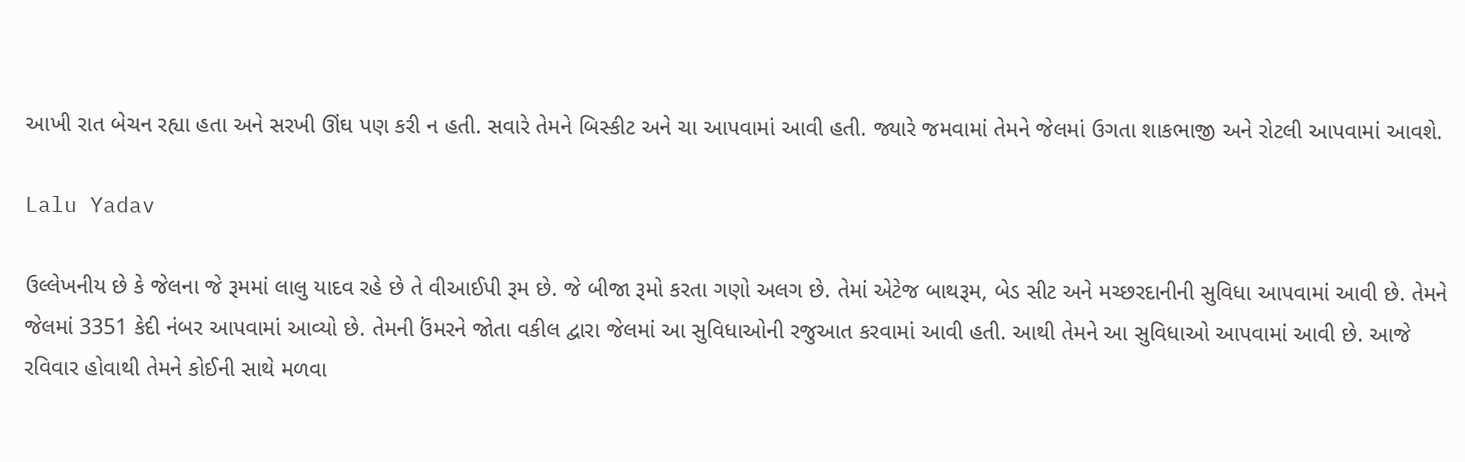આખી રાત બેચન રહ્યા હતા અને સરખી ઊંઘ પણ કરી ન હતી. સવારે તેમને બિસ્કીટ અને ચા આપવામાં આવી હતી. જ્યારે જમવામાં તેમને જેલમાં ઉગતા શાકભાજી અને રોટલી આપવામાં આવશે.

Lalu Yadav

ઉલ્લેખનીય છે કે જેલના જે રૂમમાં લાલુ યાદવ રહે છે તે વીઆઈપી રૂમ છે. જે બીજા રૂમો કરતા ગણો અલગ છે. તેમાં એટેજ બાથરૂમ, બેડ સીટ અને મચ્છરદાનીની સુવિધા આપવામાં આવી છે. તેમને જેલમાં 3351 કેદી નંબર આપવામાં આવ્યો છે. તેમની ઉંમરને જોતા વકીલ દ્વારા જેલમાં આ સુવિધાઓની રજુઆત કરવામાં આવી હતી. આથી તેમને આ સુવિધાઓ આપવામાં આવી છે. આજે રવિવાર હોવાથી તેમને કોઈની સાથે મળવા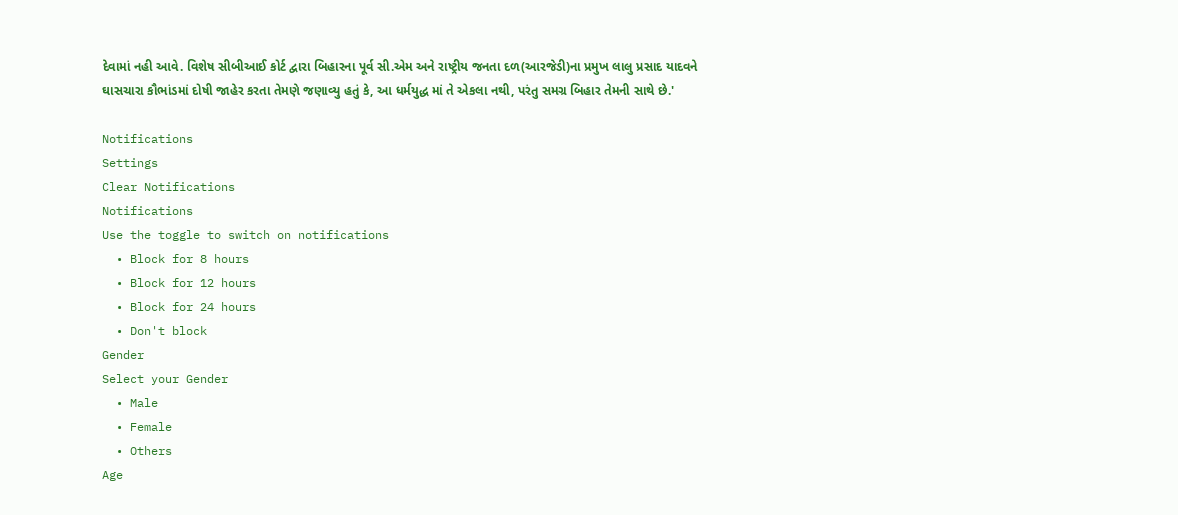દેવામાં નહી આવે. વિશેષ સીબીઆઈ કોર્ટ દ્વારા બિહારના પૂર્વ સી.એમ અને રાષ્ટ્રીય જનતા દળ(આરજેડી)ના પ્રમુખ લાલુ પ્રસાદ યાદવને ઘાસચારા કૌભાંડમાં દોષી જાહેર કરતા તેમણે જણાવ્યુ હતું કે, આ ધર્મયુદ્ધ માં તે એકલા નથી, પરંતુ સમગ્ર બિહાર તેમની સાથે છે.'

Notifications
Settings
Clear Notifications
Notifications
Use the toggle to switch on notifications
  • Block for 8 hours
  • Block for 12 hours
  • Block for 24 hours
  • Don't block
Gender
Select your Gender
  • Male
  • Female
  • Others
Age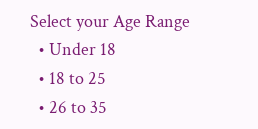Select your Age Range
  • Under 18
  • 18 to 25
  • 26 to 35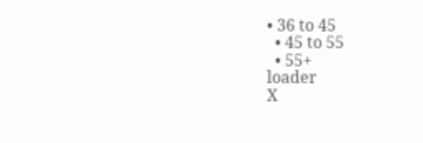• 36 to 45
  • 45 to 55
  • 55+
loader
X